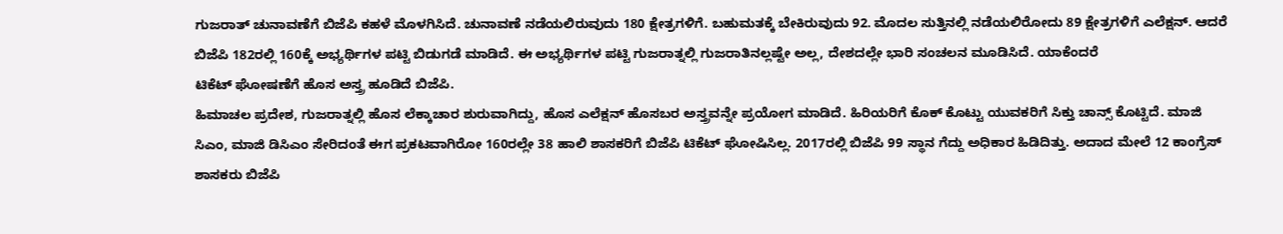ಗುಜರಾತ್ ಚುನಾವಣೆಗೆ ಬಿಜೆಪಿ ಕಹಳೆ ಮೊಳಗಿಸಿದೆ. ಚುನಾವಣೆ ನಡೆಯಲಿರುವುದು 180 ಕ್ಷೇತ್ರಗಳಿಗೆ. ಬಹುಮತಕ್ಕೆ ಬೇಕಿರುವುದು 92. ಮೊದಲ ಸುತ್ತಿನಲ್ಲಿ ನಡೆಯಲಿರೋದು 89 ಕ್ಷೇತ್ರಗಳಿಗೆ ಎಲೆಕ್ಷನ್. ಆದರೆ ಬಿಜೆಪಿ 182ರಲ್ಲಿ 160ಕ್ಕೆ ಅಭ್ಯರ್ಥಿಗಳ ಪಟ್ಟಿ ಬಿಡುಗಡೆ ಮಾಡಿದೆ. ಈ ಅಭ್ಯರ್ಥಿಗಳ ಪಟ್ಟಿ ಗುಜರಾತ್ನಲ್ಲಿ ಗುಜರಾತಿನಲ್ಲಷ್ಟೇ ಅಲ್ಲ, ದೇಶದಲ್ಲೇ ಭಾರಿ ಸಂಚಲನ ಮೂಡಿಸಿದೆ. ಯಾಕೆಂದರೆ
ಟಿಕೆಟ್ ಘೋಷಣೆಗೆ ಹೊಸ ಅಸ್ತ್ರ ಹೂಡಿದೆ ಬಿಜೆಪಿ.
ಹಿಮಾಚಲ ಪ್ರದೇಶ, ಗುಜರಾತ್ನಲ್ಲಿ ಹೊಸ ಲೆಕ್ಕಾಚಾರ ಶುರುವಾಗಿದ್ದು, ಹೊಸ ಎಲೆಕ್ಷನ್ ಹೊಸಬರ ಅಸ್ತ್ರವನ್ನೇ ಪ್ರಯೋಗ ಮಾಡಿದೆ. ಹಿರಿಯರಿಗೆ ಕೊಕ್ ಕೊಟ್ಟು ಯುವಕರಿಗೆ ಸಿಕ್ತು ಚಾನ್ಸ್ ಕೊಟ್ಟಿದೆ. ಮಾಜಿ ಸಿಎಂ, ಮಾಜಿ ಡಿಸಿಎಂ ಸೇರಿದಂತೆ ಈಗ ಪ್ರಕಟವಾಗಿರೋ 160ರಲ್ಲೇ 38 ಹಾಲಿ ಶಾಸಕರಿಗೆ ಬಿಜೆಪಿ ಟಿಕೆಟ್ ಘೋಷಿಸಿಲ್ಲ. 2017ರಲ್ಲಿ ಬಿಜೆಪಿ 99 ಸ್ಥಾನ ಗೆದ್ದು ಅಧಿಕಾರ ಹಿಡಿದಿತ್ತು. ಅದಾದ ಮೇಲೆ 12 ಕಾಂಗ್ರೆಸ್ ಶಾಸಕರು ಬಿಜೆಪಿ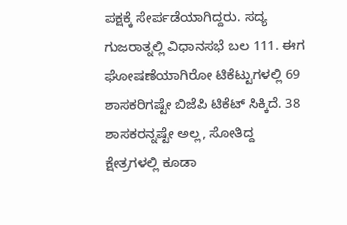ಪಕ್ಷಕ್ಕೆ ಸೇರ್ಪಡೆಯಾಗಿದ್ದರು. ಸದ್ಯ ಗುಜರಾತ್ನಲ್ಲಿ ವಿಧಾನಸಭೆ ಬಲ 111. ಈಗ ಘೋಷಣೆಯಾಗಿರೋ ಟಿಕೆಟ್ಟುಗಳಲ್ಲಿ 69 ಶಾಸಕರಿಗಷ್ಟೇ ಬಿಜೆಪಿ ಟಿಕೆಟ್ ಸಿಕ್ಕಿದೆ. 38 ಶಾಸಕರನ್ನಷ್ಟೇ ಅಲ್ಲ, ಸೋತಿದ್ದ ಕ್ಷೇತ್ರಗಳಲ್ಲಿ ಕೂಡಾ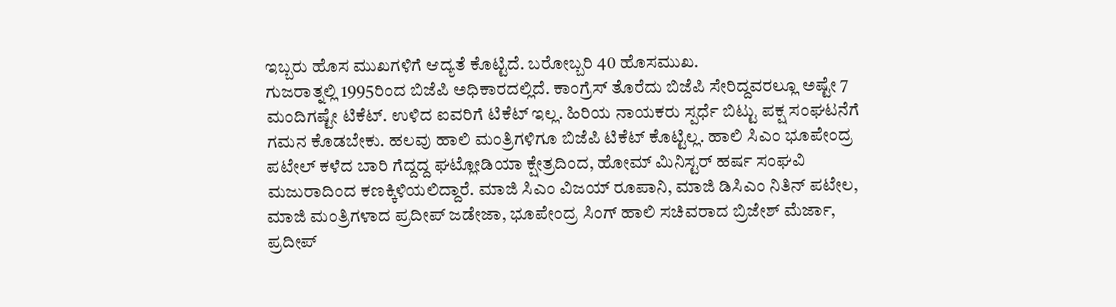ಇಬ್ಬರು ಹೊಸ ಮುಖಗಳಿಗೆ ಆದ್ಯತೆ ಕೊಟ್ಟಿದೆ. ಬರೋಬ್ಬರಿ 40 ಹೊಸಮುಖ.
ಗುಜರಾತ್ನಲ್ಲಿ 1995ರಿಂದ ಬಿಜೆಪಿ ಅಧಿಕಾರದಲ್ಲಿದೆ. ಕಾಂಗ್ರೆಸ್ ತೊರೆದು ಬಿಜೆಪಿ ಸೇರಿದ್ದವರಲ್ಲೂ ಅಷ್ಟೇ 7 ಮಂದಿಗಷ್ಟೇ ಟಿಕೆಟ್. ಉಳಿದ ಐವರಿಗೆ ಟಿಕೆಟ್ ಇಲ್ಲ. ಹಿರಿಯ ನಾಯಕರು ಸ್ಪರ್ಧೆ ಬಿಟ್ಟು ಪಕ್ಷ ಸಂಘಟನೆಗೆ ಗಮನ ಕೊಡಬೇಕು. ಹಲವು ಹಾಲಿ ಮಂತ್ರಿಗಳಿಗೂ ಬಿಜೆಪಿ ಟಿಕೆಟ್ ಕೊಟ್ಟಿಲ್ಲ. ಹಾಲಿ ಸಿಎಂ ಭೂಪೇಂದ್ರ ಪಟೇಲ್ ಕಳೆದ ಬಾರಿ ಗೆದ್ದದ್ದ ಘಟ್ಲೋಡಿಯಾ ಕ್ಷೇತ್ರದಿಂದ, ಹೋಮ್ ಮಿನಿಸ್ಟರ್ ಹರ್ಷ ಸಂಘವಿ ಮಜುರಾದಿಂದ ಕಣಕ್ಕಿಳಿಯಲಿದ್ದಾರೆ. ಮಾಜಿ ಸಿಎಂ ವಿಜಯ್ ರೂಪಾನಿ, ಮಾಜಿ ಡಿಸಿಎಂ ನಿತಿನ್ ಪಟೇಲ, ಮಾಜಿ ಮಂತ್ರಿಗಳಾದ ಪ್ರದೀಪ್ ಜಡೇಜಾ, ಭೂಪೇಂದ್ರ ಸಿಂಗ್ ಹಾಲಿ ಸಚಿವರಾದ ಬ್ರಿಜೇಶ್ ಮೆರ್ಜಾ, ಪ್ರದೀಪ್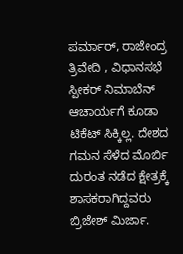ಪರ್ಮಾರ್, ರಾಜೇಂದ್ರ ತ್ರಿವೇದಿ , ವಿಧಾನಸಭೆ ಸ್ಪೀಕರ್ ನಿಮಾಬೆನ್ ಆಚಾರ್ಯಗೆ ಕೂಡಾ ಟಿಕೆಟ್ ಸಿಕ್ಕಿಲ್ಲ. ದೇಶದ ಗಮನ ಸೆಳೆದ ಮೊರ್ಬಿ ದುರಂತ ನಡೆದ ಕ್ಷೇತ್ರಕ್ಕೆ ಶಾಸಕರಾಗಿದ್ದವರು ಬ್ರಿಜೇಶ್ ಮಿರ್ಜಾ.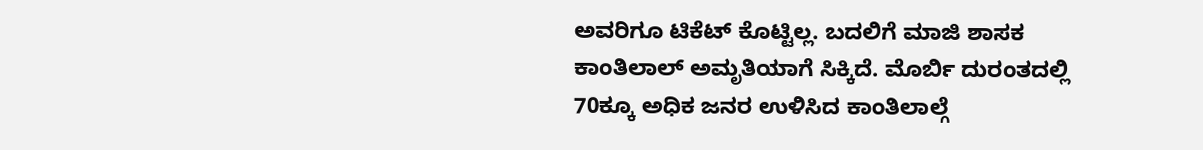ಅವರಿಗೂ ಟಿಕೆಟ್ ಕೊಟ್ಟಿಲ್ಲ. ಬದಲಿಗೆ ಮಾಜಿ ಶಾಸಕ ಕಾಂತಿಲಾಲ್ ಅಮೃತಿಯಾಗೆ ಸಿಕ್ಕಿದೆ. ಮೊರ್ಬಿ ದುರಂತದಲ್ಲಿ 70ಕ್ಕೂ ಅಧಿಕ ಜನರ ಉಳಿಸಿದ ಕಾಂತಿಲಾಲ್ಗೆ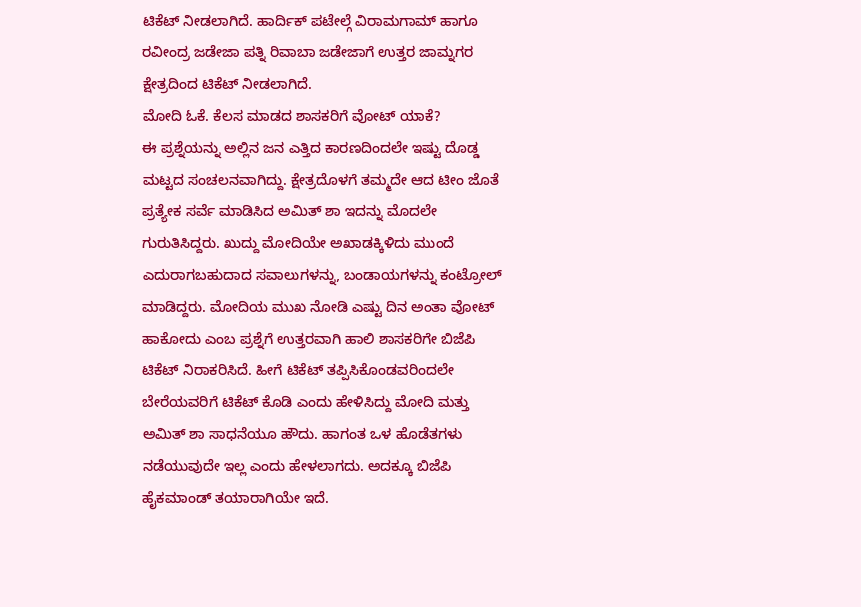ಟಿಕೆಟ್ ನೀಡಲಾಗಿದೆ. ಹಾರ್ದಿಕ್ ಪಟೇಲ್ಗೆ ವಿರಾಮಗಾಮ್ ಹಾಗೂ ರವೀಂದ್ರ ಜಡೇಜಾ ಪತ್ನಿ ರಿವಾಬಾ ಜಡೇಜಾಗೆ ಉತ್ತರ ಜಾಮ್ನಗರ ಕ್ಷೇತ್ರದಿಂದ ಟಿಕೆಟ್ ನೀಡಲಾಗಿದೆ.
ಮೋದಿ ಓಕೆ. ಕೆಲಸ ಮಾಡದ ಶಾಸಕರಿಗೆ ವೋಟ್ ಯಾಕೆ?
ಈ ಪ್ರಶ್ನೆಯನ್ನು ಅಲ್ಲಿನ ಜನ ಎತ್ತಿದ ಕಾರಣದಿಂದಲೇ ಇಷ್ಟು ದೊಡ್ಡ ಮಟ್ಟದ ಸಂಚಲನವಾಗಿದ್ದು. ಕ್ಷೇತ್ರದೊಳಗೆ ತಮ್ಮದೇ ಆದ ಟೀಂ ಜೊತೆ ಪ್ರತ್ಯೇಕ ಸರ್ವೆ ಮಾಡಿಸಿದ ಅಮಿತ್ ಶಾ ಇದನ್ನು ಮೊದಲೇ ಗುರುತಿಸಿದ್ದರು. ಖುದ್ದು ಮೋದಿಯೇ ಅಖಾಡಕ್ಕಿಳಿದು ಮುಂದೆ ಎದುರಾಗಬಹುದಾದ ಸವಾಲುಗಳನ್ನು, ಬಂಡಾಯಗಳನ್ನು ಕಂಟ್ರೋಲ್ ಮಾಡಿದ್ದರು. ಮೋದಿಯ ಮುಖ ನೋಡಿ ಎಷ್ಟು ದಿನ ಅಂತಾ ವೋಟ್ ಹಾಕೋದು ಎಂಬ ಪ್ರಶ್ನೆಗೆ ಉತ್ತರವಾಗಿ ಹಾಲಿ ಶಾಸಕರಿಗೇ ಬಿಜೆಪಿ ಟಿಕೆಟ್ ನಿರಾಕರಿಸಿದೆ. ಹೀಗೆ ಟಿಕೆಟ್ ತಪ್ಪಿಸಿಕೊಂಡವರಿಂದಲೇ ಬೇರೆಯವರಿಗೆ ಟಿಕೆಟ್ ಕೊಡಿ ಎಂದು ಹೇಳಿಸಿದ್ದು ಮೋದಿ ಮತ್ತು ಅಮಿತ್ ಶಾ ಸಾಧನೆಯೂ ಹೌದು. ಹಾಗಂತ ಒಳ ಹೊಡೆತಗಳು ನಡೆಯುವುದೇ ಇಲ್ಲ ಎಂದು ಹೇಳಲಾಗದು. ಅದಕ್ಕೂ ಬಿಜೆಪಿ ಹೈಕಮಾಂಡ್ ತಯಾರಾಗಿಯೇ ಇದೆ.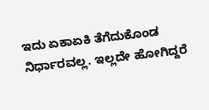ಇದು ಏಕಾಏಕಿ ತೆಗೆದುಕೊಂಡ ನಿರ್ಧಾರವಲ್ಲ. ಇಲ್ಲದೇ ಹೋಗಿದ್ದರೆ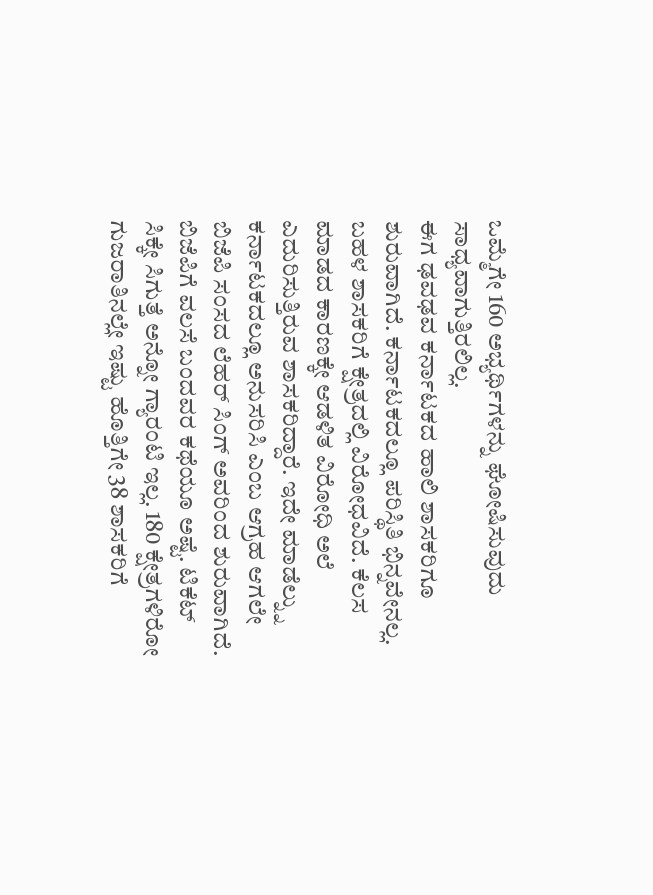ಒಮ್ಮೆಗೇ 160 ಅಭ್ಯರ್ಥಿಗಳನ್ನು ಘೋಷಿಸುವುದು ಸಾಧ್ಯವಾಗುತ್ತಿರಲಿಲ್ಲ.
ಈಗ ಢವಢವ ಕರ್ನಾಟಕದ ಹಾಲಿ ಶಾಸಕರಿಗೂ ಶುರುವಾಗಿದೆ. ಕರ್ನಾಟಕದಲ್ಲೂ ಪರಿಸ್ಥಿತಿ ಭಿನ್ನವೇನಲ್ಲ. ಬಹಳ ಶಾಸಕರಿಗೆ ಕ್ಷೇತ್ರದಲ್ಲಿ ವಿರೋಧವಿದೆ. ಕೆಲಸ ಮಾಡದ ಕಾರಣಕ್ಕೇ ಆಡಳಿತ ವಿರೋಧಿ ಅಲೆ ಎದುರಿಸುತ್ತಿರುವ ಶಾಸಕರಿದ್ದಾರೆ. ಇದೇ ಮಾಡೆಲ್ನ್ನು ಕರ್ನಾಟಕದಲ್ಲೂ ಅನುಸರಿಸಿ ಎಂಬ ಆಗ್ರಹ ಆಗಲೇ ಬಿಜೆಪಿ ಸಂಸದ ಲೆಹರ್ ಸಿಂಗ್ ಅವರಿಂದ ಶುರುವಾಗಿದೆ. ಬಿಜೆಪಿಗೆ ವಲಸೆ ಬಂದವರ ಕಥೆಯೂ ಅಷ್ಟೆ. ಟಿಕೆಟ್ ಸಿಕ್ಕೇ ಸಿಗುತ್ತೆ ಅನ್ನೋ ಗ್ಯಾರಂಟಿ ಇಲ್ಲ. 180 ಕ್ಷೇತ್ರಗಳಿರೋ ಗುಜರಾತಿನಲ್ಲೇ ಇಷ್ಟು ಹೊತ್ತಿಗೇ 38 ಶಾಸಕರಿಗೆ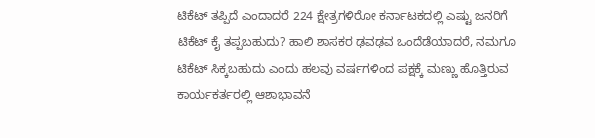ಟಿಕೆಟ್ ತಪ್ಪಿದೆ ಎಂದಾದರೆ 224 ಕ್ಷೇತ್ರಗಳಿರೋ ಕರ್ನಾಟಕದಲ್ಲಿ ಎಷ್ಟು ಜನರಿಗೆ ಟಿಕೆಟ್ ಕೈ ತಪ್ಪಬಹುದು? ಹಾಲಿ ಶಾಸಕರ ಢವಢವ ಒಂದೆಡೆಯಾದರೆ, ನಮಗೂ ಟಿಕೆಟ್ ಸಿಕ್ಕಬಹುದು ಎಂದು ಹಲವು ವರ್ಷಗಳಿಂದ ಪಕ್ಷಕ್ಕೆ ಮಣ್ಣು ಹೊತ್ತಿರುವ ಕಾರ್ಯಕರ್ತರಲ್ಲಿ ಆಶಾಭಾವನೆ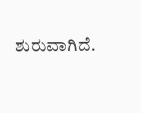ಶುರುವಾಗಿದೆ.